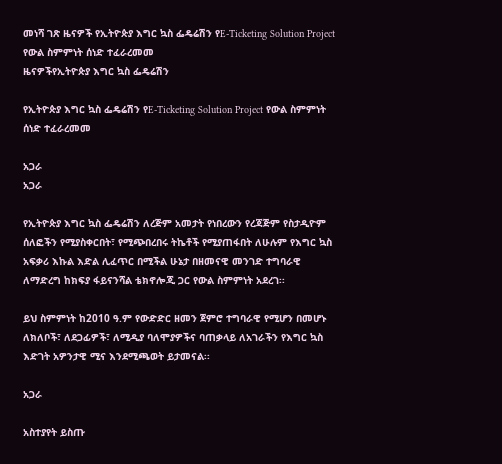መነሻ ገጽ ዜናዎች የኢትዮጵያ እግር ኳስ ፌዴሬሽን የE-Ticketing Solution Project የውል ስምምነት ሰነድ ተፈራረመመ
ዜናዎችየኢትዮጵያ እግር ኳስ ፌዴሬሽን

የኢትዮጵያ እግር ኳስ ፌዴሬሽን የE-Ticketing Solution Project የውል ስምምነት ሰነድ ተፈራረመመ

አጋራ
አጋራ

የኢትዮጵያ እግር ኳስ ፌዴሬሽን ለረጅም አመታት የነበረውን የረጃጅም የስታዲዮም ሰለፎችን የሚያስቀርበት፣ የሚጭበረበሩ ትኬቶች የሚያጠፋበት ለሁሉም የእግር ኳስ አፍቃሪ እኩል እድል ሊፈጥር በሚችል ሁኔታ በዘመናዊ መንገድ ተግባራዊ ለማድረግ ከክፍያ ፋይናንሻል ቴክኖሎጂ ጋር የውል ስምምነት አደረገ፡፡

ይህ ስምምነት ከ2010 ዓ.ም የውድድር ዘመን ጀምሮ ተግባራዊ የሚሆን በመሆኑ ለክለቦች፣ ለደጋፊዎች፣ ለሚዲያ ባለሞያዎችና ባጠቃላይ ለአገራችን የእግር ኳስ እድገት አዎንታዊ ሚና እንደሚጫወት ይታመናል፡፡

አጋራ

አስተያየት ይስጡ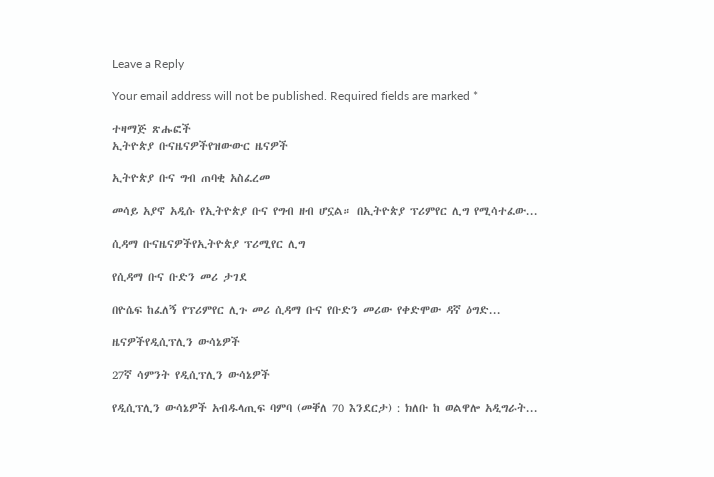Leave a Reply

Your email address will not be published. Required fields are marked *

ተዛማጅ ጽሑፎች
ኢትዮጵያ ቡናዜናዎችየዝውውር ዜናዎች

ኢትዮጵያ ቡና ግብ ጠባቂ አስፈረመ

መሳይ አያኖ አዲሱ የኢትዮጵያ ቡና የግብ ዘብ ሆኗል። በኢትዮጵያ ፕሪምየር ሊግ የሚሳተፈው...

ሲዳማ ቡናዜናዎችየኢትዮጵያ ፕሪሚየር ሊግ

የሲዳማ ቡና ቡድን መሪ ታገደ

በዮሴፍ ከፈለኝ የፕሪምየር ሊጉ መሪ ሲዳማ ቡና የቡድን መሪው የቀድሞው ዳኛ ዕግድ...

ዜናዎችየዲሲፕሊን ውሳኔዎች

27ኛ ሳምንት የዲሲፕሊን ውሳኔዎች

የዲሲፕሊን ውሳኔዎች አብዱላጢፍ ባምባ (መቐለ 70 እንደርታ) : ክለቡ ከ ወልዋሎ አዲግራት...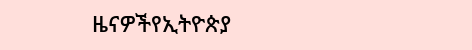ዜናዎችየኢትዮጵያ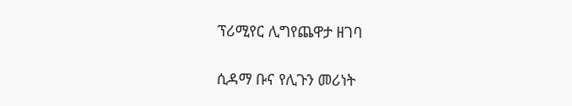ፕሪሚየር ሊግየጨዋታ ዘገባ

ሲዳማ ቡና የሊጉን መሪነት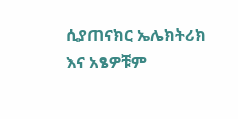ሲያጠናክር ኤሌክትሪክ እና አፄዎቹም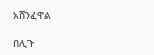አሸንፈዋል

በሊጉ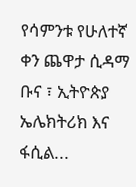የሳምንቱ የሁለተኛ ቀን ጨዋታ ሲዳማ ቡና ፣ ኢትዮጵያ ኤሌክትሪክ እና ፋሲል...